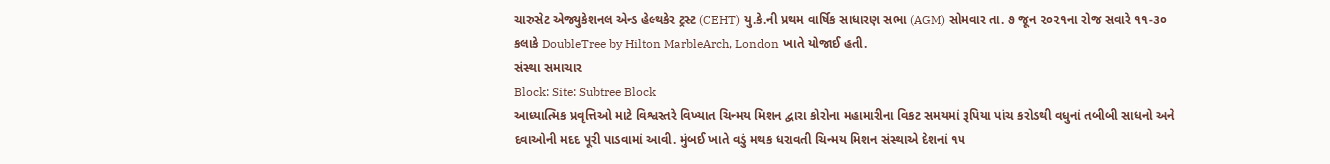ચારુસેટ એજ્યુકેશનલ એન્ડ હેલ્થકેર ટ્રસ્ટ (CEHT) યુ.કે.ની પ્રથમ વાર્ષિક સાધારણ સભા (AGM) સોમવાર તા. ૭ જૂન ૨૦૨૧ના રોજ સવારે ૧૧-૩૦ કલાકે DoubleTree by Hilton MarbleArch, London ખાતે યોજાઈ હતી.
સંસ્થા સમાચાર
Block: Site: Subtree Block
આધ્યાત્મિક પ્રવૃત્તિઓ માટે વિશ્વસ્તરે વિખ્યાત ચિન્મય મિશન દ્વારા કોરોના મહામારીના વિકટ સમયમાં રૂપિયા પાંચ કરોડથી વધુનાં તબીબી સાધનો અને દવાઓની મદદ પૂરી પાડવામાં આવી. મુંબઈ ખાતે વડું મથક ધરાવતી ચિન્મય મિશન સંસ્થાએ દેશનાં ૧૫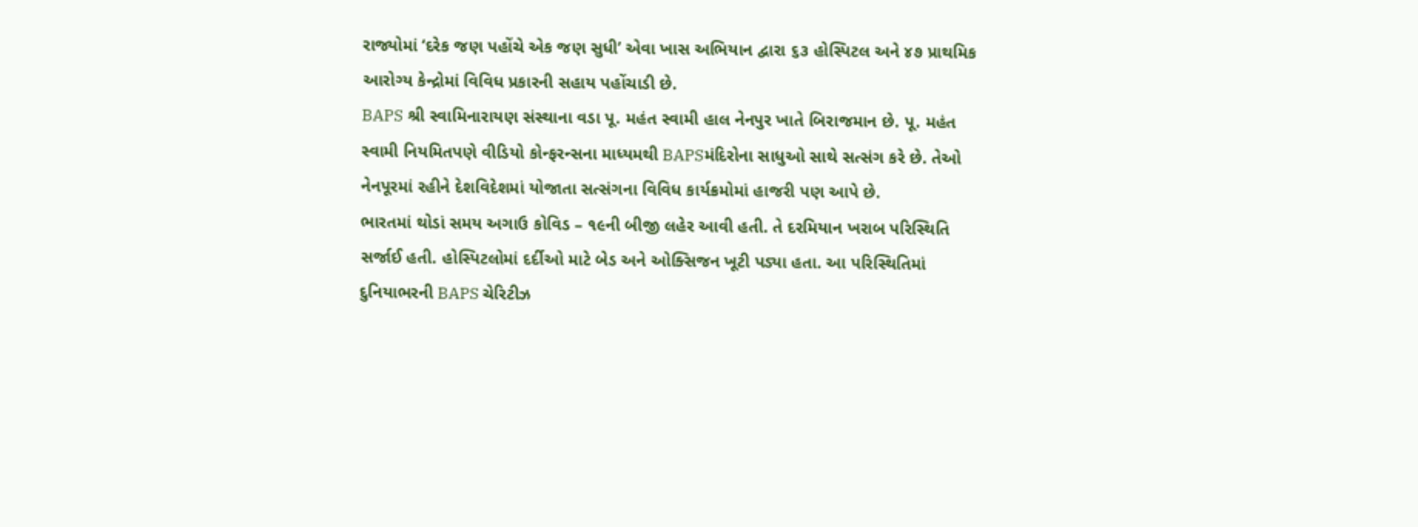રાજ્યોમાં ‘દરેક જણ પહોંચે એક જણ સુધી’ એવા ખાસ અભિયાન દ્વારા ૬૩ હોસ્પિટલ અને ૪૭ પ્રાથમિક આરોગ્ય કેન્દ્રોમાં વિવિધ પ્રકારની સહાય પહોંચાડી છે.
BAPS શ્રી સ્વામિનારાયણ સંસ્થાના વડા પૂ. મહંત સ્વામી હાલ નેનપુર ખાતે બિરાજમાન છે. પૂ. મહંત સ્વામી નિયમિતપણે વીડિયો કોન્ફરન્સના માધ્યમથી BAPSમંદિરોના સાધુઓ સાથે સત્સંગ કરે છે. તેઓ નેનપૂરમાં રહીને દેશવિદેશમાં યોજાતા સત્સંગના વિવિધ કાર્યક્રમોમાં હાજરી પણ આપે છે.
ભારતમાં થોડાં સમય અગાઉ કોવિડ – ૧૯ની બીજી લહેર આવી હતી. તે દરમિયાન ખરાબ પરિસ્થિતિ સર્જાઈ હતી. હોસ્પિટલોમાં દર્દીઓ માટે બેડ અને ઓક્સિજન ખૂટી પડ્યા હતા. આ પરિસ્થિતિમાં દુનિયાભરની BAPS ચેરિટીઝ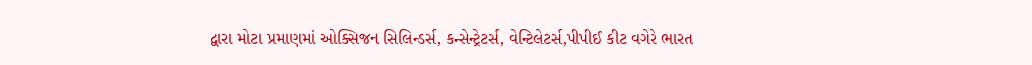દ્વારા મોટા પ્રમાણમાં ઓક્સિજન સિલિન્ડર્સ, કન્સેન્ટ્રેટર્સ, વેન્ટિલેટર્સ,પીપીઈ કીટ વગેરે ભારત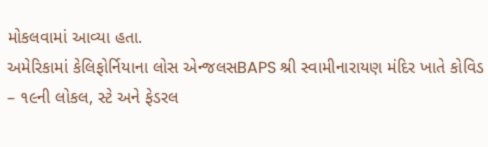મોકલવામાં આવ્યા હતા.
અમેરિકામાં કેલિફોર્નિયાના લોસ એન્જલસBAPS શ્રી સ્વામીનારાયણ મંદિર ખાતે કોવિડ – ૧૯ની લોકલ, સ્ટે અને ફેડરલ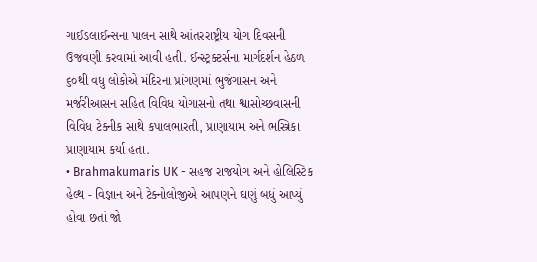ગાઈડલાઈન્સના પાલન સાથે આંતરરાષ્ટ્રીય યોગ દિવસની ઉજવણી કરવામાં આવી હતી. ઈન્સ્ટ્રક્ટર્સના માર્ગદર્શન હેઠળ ૬૦થી વધુ લોકોએ મંદિરના પ્રાંગણમાં ભુજંગાસન અને મર્જરીઆસન સહિત વિવિધ યોગાસનો તથા શ્વાસોચ્છવાસની વિવિધ ટેક્નીક સાથે કપાલભારતી, પ્રાણાયામ અને ભસ્ત્રિકા પ્રાણાયામ કર્યા હતા.
• Brahmakumaris UK - સહજ રાજયોગ અને હોલિસ્ટિક હેલ્થ - વિજ્ઞાન અને ટેક્નોલોજીએ આપણને ઘણું બધું આપ્યું હોવા છતાં જો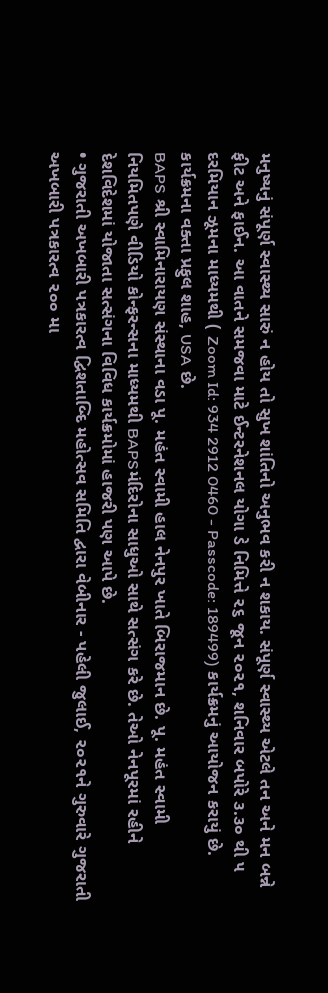મનુષ્યનું સંપૂર્ણ સ્વાસ્થ્ય સારું ન હોય તો સુખ શાંતિનો અનુભવ કરી ન શકાય. સંપૂર્ણ સ્વાસ્થ્ય એટલે તન અને મન બન્ને ફીટ અને ફાઈન. આ વાતને સમજવા માટે ઈન્ટરનેશનલ યોગા ડે નિમિત્તે ૨૬ જૂન ૨૦૨૧, શનિવાર બપોરે ૩.૩૦ થી ૫ દરમિયાન ઝૂમના માધ્યમથી ( Zoom Id: 934 2912 0460 - Passcode: 189499) કાર્યક્રમનું આયોજન કરાયું છે. કાર્યક્રમના વક્તા પ્રફુલ શાહ, USA છે.
BAPS શ્રી સ્વામિનારાયણ સંસ્થાના વડા પૂ. મહંત સ્વામી હાલ નેનપુર ખાતે બિરાજમાન છે. પૂ. મહંત સ્વામી નિયમિતપણે વીડિયો કોન્ફરન્સના માધ્યમથી BAPSમંદિરોના સાધુઓ સાથે સત્સંગ કરે છે. તેઓ નેનપૂરમાં રહીને દેશવિદેશમાં યોજાતા સત્સંગના વિવિધ કાર્યક્રમોમાં હાજરી પણ આપે છે.
• ગુજરાતી અખબારી પત્રકારત્વ દ્વિશતાબ્દિ મહોત્સવ સમિતિ દ્વારા વેબીનાર - પહેલી જુલાઈ, ૨૦૨૧ને ગુરુવારે ગુજરાતી અખબારી પત્રકારત્વ ૨૦૦ મા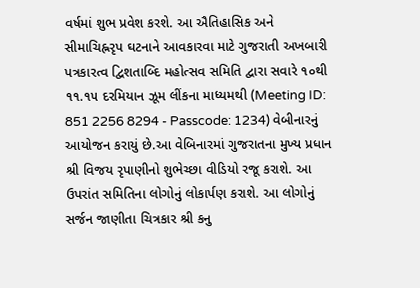વર્ષમાં શુભ પ્રવેશ કરશે. આ ઐતિહાસિક અને સીમાચિહ્નરૃપ ઘટનાને આવકારવા માટે ગુજરાતી અખબારી પત્રકારત્વ દ્વિશતાબ્દિ મહોત્સવ સમિતિ દ્વારા સવારે ૧૦થી ૧૧.૧૫ દરમિયાન ઝૂમ લીંકના માધ્યમથી (Meeting ID: 851 2256 8294 - Passcode: 1234) વેબીનારનું આયોજન કરાયું છે.આ વેબિનારમાં ગુજરાતના મુખ્ય પ્રધાન શ્રી વિજય રૃપાણીનો શુભેચ્છા વીડિયો રજૂ કરાશે. આ ઉપરાંત સમિતિના લોગોનું લોકાર્પણ કરાશે. આ લોગોનું સર્જન જાણીતા ચિત્રકાર શ્રી કનુ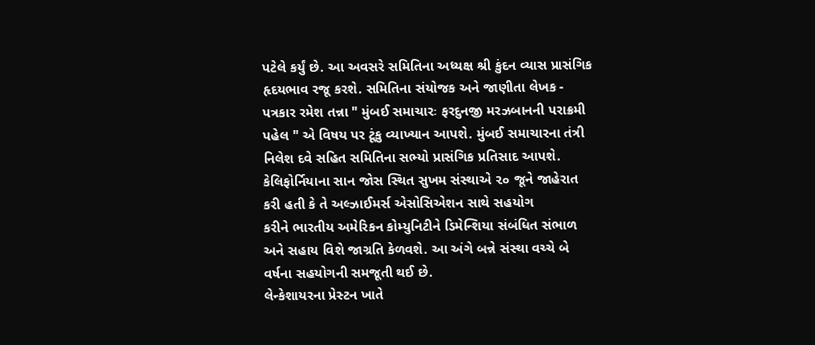પટેલે કર્યું છે. આ અવસરે સમિતિના અધ્યક્ષ શ્રી કુંદન વ્યાસ પ્રાસંગિક હૃદયભાવ રજૂ કરશે. સમિતિના સંયોજક અને જાણીતા લેખક - પત્રકાર રમેશ તન્ના " મુંબઈ સમાચારઃ ફરદુનજી મરઝબાનની પરાક્રમી પહેલ " એ વિષય પર ટૂંકુ વ્યાખ્યાન આપશે. મુંબઈ સમાચારના તંત્રી નિલેશ દવે સહિત સમિતિના સભ્યો પ્રાસંગિક પ્રતિસાદ આપશે.
કેલિફોર્નિયાના સાન જોસ સ્થિત સુખમ સંસ્થાએ ૨૦ જૂને જાહેરાત કરી હતી કે તે અલ્ઝાઈમર્સ એસોસિએશન સાથે સહયોગ
કરીને ભારતીય અમેરિકન કોમ્યુનિટીને ડિમેન્શિયા સંબંધિત સંભાળ અને સહાય વિશે જાગ્રતિ કેળવશે. આ અંગે બન્ને સંસ્થા વચ્ચે બે વર્ષના સહયોગની સમજૂતી થઈ છે.
લેન્કેશાયરના પ્રેસ્ટન ખાતે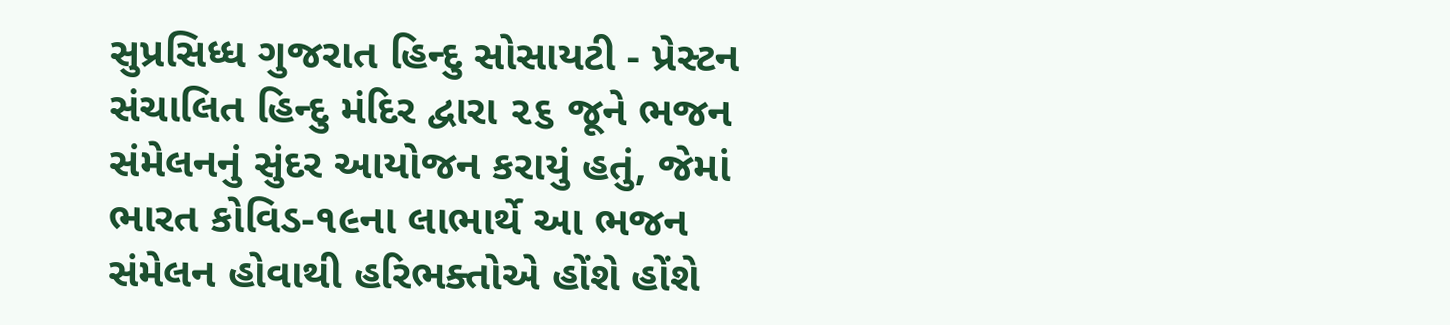સુપ્રસિધ્ધ ગુજરાત હિન્દુ સોસાયટી - પ્રેસ્ટન સંચાલિત હિન્દુ મંદિર દ્વારા ૨૬ જૂને ભજન સંમેલનનું સુંદર આયોજન કરાયું હતું, જેમાં ભારત કોવિડ-૧૯ના લાભાર્થે આ ભજન સંમેલન હોવાથી હરિભક્તોએ હોંશે હોંશે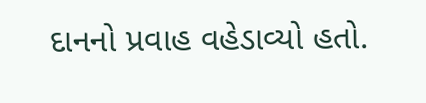દાનનો પ્રવાહ વહેડાવ્યો હતો.